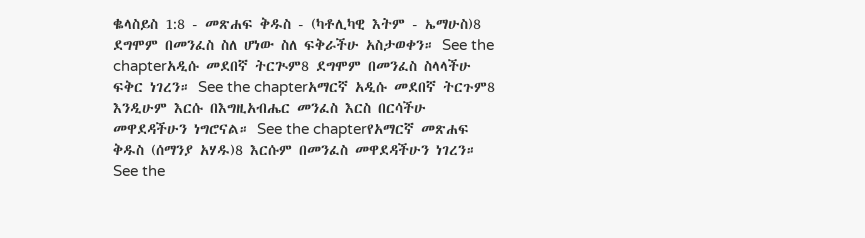ቈላስይስ 1:8 - መጽሐፍ ቅዱስ - (ካቶሊካዊ እትም - ኤማሁስ)8 ደግሞም በመንፈስ ስለ ሆነው ስለ ፍቅራችሁ አስታወቀን። See the chapterአዲሱ መደበኛ ትርጒም8 ደግሞም በመንፈስ ስላላችሁ ፍቅር ነገረን። See the chapterአማርኛ አዲሱ መደበኛ ትርጉም8 እንዲሁም እርሱ በእግዚአብሔር መንፈስ እርስ በርሳችሁ መዋደዳችሁን ነግሮናል። See the chapterየአማርኛ መጽሐፍ ቅዱስ (ሰማንያ አሃዱ)8 እርሱም በመንፈስ መዋደዳችሁን ነገረን። See the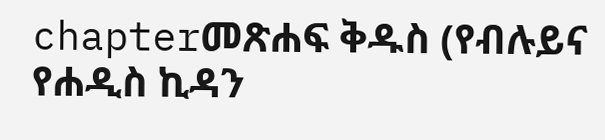chapterመጽሐፍ ቅዱስ (የብሉይና የሐዲስ ኪዳን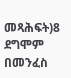መጻሕፍት)8 ደግሞም በመንፈስ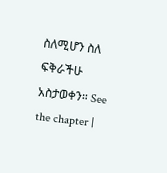ስለሚሆን ስለ ፍቅራችሁ አስታወቀን። See the chapter |